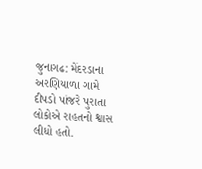જુનાગઢ: મેંદરડાના અરણિયાળા ગામે દીપડો પાંજરે પુરાતા લોકોએ રાહતનો શ્વાસ લીધો હતો.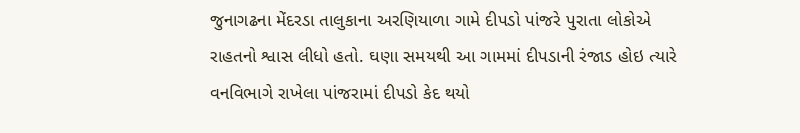જુનાગઢના મેંદરડા તાલુકાના અરણિયાળા ગામે દીપડો પાંજરે પુરાતા લોકોએ રાહતનો શ્વાસ લીધો હતો. ઘણા સમયથી આ ગામમાં દીપડાની રંજાડ હોઇ ત્યારે વનવિભાગે રાખેલા પાંજરામાં દીપડો કેદ થયો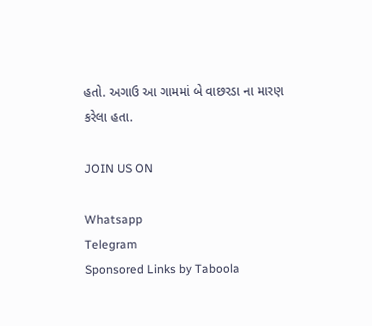હતો. અગાઉ આ ગામમાં બે વાછરડા ના મારણ કરેલા હતા.

JOIN US ON

Whatsapp
Telegram
Sponsored Links by Taboola